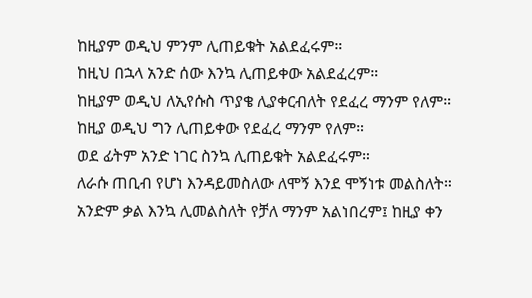ከዚያም ወዲህ ምንም ሊጠይቁት አልደፈሩም።
ከዚህ በኋላ አንድ ሰው እንኳ ሊጠይቀው አልደፈረም።
ከዚያም ወዲህ ለኢየሱስ ጥያቄ ሊያቀርብለት የደፈረ ማንም የለም።
ከዚያ ወዲህ ግን ሊጠይቀው የደፈረ ማንም የለም።
ወደ ፊትም አንድ ነገር ስንኳ ሊጠይቁት አልደፈሩም።
ለራሱ ጠቢብ የሆነ እንዳይመስለው ለሞኝ እንደ ሞኝነቱ መልስለት።
አንድም ቃል እንኳ ሊመልስለት የቻለ ማንም አልነበረም፤ ከዚያ ቀን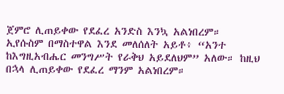ጀምሮ ሊጠይቀው የደፈረ አንድስ እንኳ አልነበረም።
ኢየሱስም በማስተዋል እንደ መለሰለት አይቶ፥ “አንተ ከእግዚአብሔር መንግሥት የራቅህ አይደለህም” አለው። ከዚህ በኋላ ሊጠይቀው የደፈረ ማንም አልነበረም።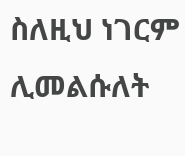ስለዚህ ነገርም ሊመልሱለት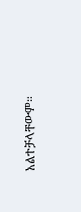አልተቻላቸውም።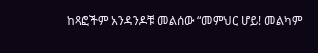ከጻፎችም አንዳንዶቹ መልሰው “መምህር ሆይ! መልካም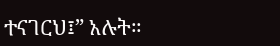ተናገርህ፤” አሉት።